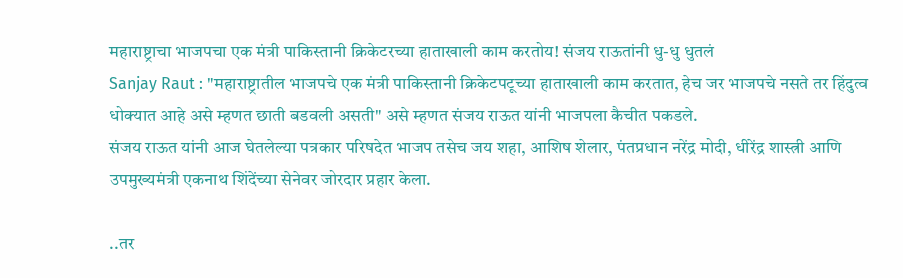महाराष्ट्राचा भाजपचा एक मंत्री पाकिस्तानी क्रिकेटरच्या हाताखाली काम करतोय! संजय राऊतांनी धु-धु धुतलं
Sanjay Raut : "महाराष्ट्रातील भाजपचे एक मंत्री पाकिस्तानी क्रिकेटपटूच्या हाताखाली काम करतात, हेच जर भाजपचे नसते तर हिंदुत्व धोक्यात आहे असे म्हणत छाती बडवली असती" असे म्हणत संजय राऊत यांनी भाजपला कैचीत पकडले.
संजय राऊत यांनी आज घेतलेल्या पत्रकार परिषदेत भाजप तसेच जय शहा, आशिष शेलार, पंतप्रधान नरेंद्र मोदी, धीरेंद्र शास्त्री आणि उपमुख्यमंत्री एकनाथ शिंदेंच्या सेनेवर जोरदार प्रहार केला.

..तर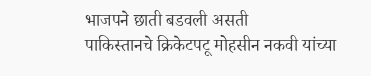भाजपने छाती बडवली असती
पाकिस्तानचे क्रिकेटपटू मोहसीन नकवी यांच्या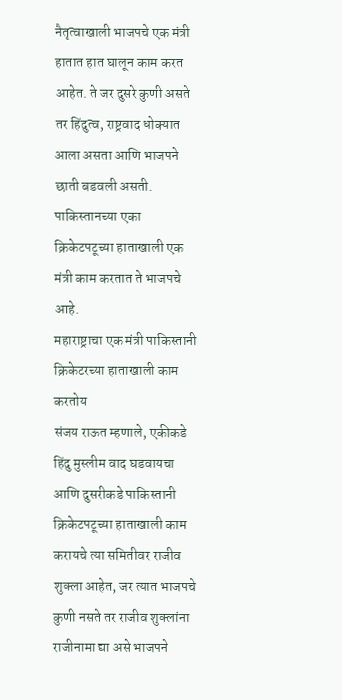नैतृत्वाखाली भाजपचे एक मंत्री हातात हात घालून काम करत आहेत. ते जर दुसरे कुणी असते तर हिंदुत्व, राष्ट्रवाद धोक्यात आला असता आणि भाजपने छाती बडवली असती. पाकिस्तानच्या एका क्रिकेटपटूच्या हाताखाली एक मंत्री काम करतात ते भाजपचे आहे.
महाराष्ट्राचा एक मंत्री पाकिस्तानी क्रिकेटरच्या हाताखाली काम करतोय
संजय राऊत म्हणाले, एकीकडे हिंदु मुस्लीम वाद घडवायचा आणि दुसरीकडे पाकिस्तानी क्रिकेटपटूच्या हाताखाली काम करायचे त्या समितीवर राजीव शुक्ला आहेत, जर त्यात भाजपचे कुणी नसते तर राजीव शुक्लांना राजीनामा द्या असे भाजपने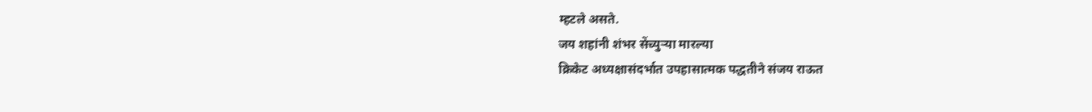म्हटले असते.
जय शहांनी शंभर सेंच्युऱ्या मारल्या
क्रिकेट अध्यक्षासंदर्भात उपहासात्मक पद्धतीने संजय राऊत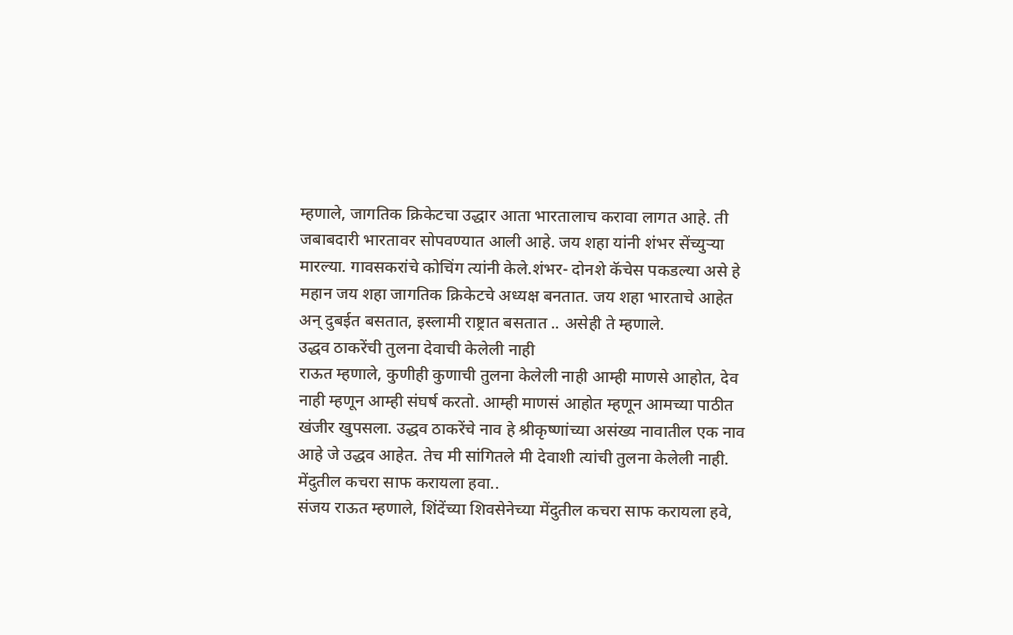म्हणाले, जागतिक क्रिकेटचा उद्धार आता भारतालाच करावा लागत आहे. ती जबाबदारी भारतावर सोपवण्यात आली आहे. जय शहा यांनी शंभर सेंच्युऱ्या मारल्या. गावसकरांचे कोचिंग त्यांनी केले.शंभर- दोनशे कॅचेस पकडल्या असे हे महान जय शहा जागतिक क्रिकेटचे अध्यक्ष बनतात. जय शहा भारताचे आहेत अन् दुबईत बसतात, इस्लामी राष्ट्रात बसतात .. असेही ते म्हणाले.
उद्धव ठाकरेंची तुलना देवाची केलेली नाही
राऊत म्हणाले, कुणीही कुणाची तुलना केलेली नाही आम्ही माणसे आहोत, देव नाही म्हणून आम्ही संघर्ष करतो. आम्ही माणसं आहोत म्हणून आमच्या पाठीत खंजीर खुपसला. उद्धव ठाकरेंचे नाव हे श्रीकृष्णांच्या असंख्य नावातील एक नाव आहे जे उद्धव आहेत. तेच मी सांगितले मी देवाशी त्यांची तुलना केलेली नाही.
मेंदुतील कचरा साफ करायला हवा..
संजय राऊत म्हणाले, शिंदेंच्या शिवसेनेच्या मेंदुतील कचरा साफ करायला हवे,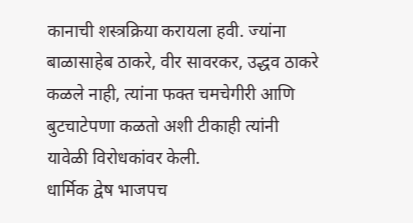कानाची शस्त्रक्रिया करायला हवी. ज्यांना बाळासाहेब ठाकरे, वीर सावरकर, उद्धव ठाकरे कळले नाही, त्यांना फक्त चमचेगीरी आणि बुटचाटेपणा कळतो अशी टीकाही त्यांनी यावेळी विरोधकांवर केली.
धार्मिक द्वेष भाजपच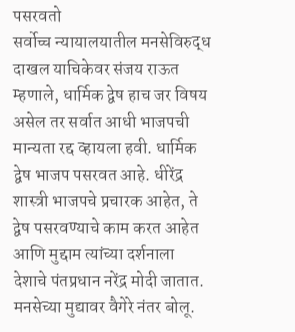पसरवतो
सर्वोच्च न्यायालयातील मनसेविरुद्ध दाखल याचिकेवर संजय राऊत म्हणाले, धार्मिक द्वेष हाच जर विषय असेल तर सर्वात आधी भाजपची मान्यता रद्द व्हायला हवी. धार्मिक द्वेष भाजप पसरवत आहे. धीरेंद्र शास्त्री भाजपचे प्रचारक आहेत, ते द्वेष पसरवण्याचे काम करत आहेत आणि मुद्दाम त्यांच्या दर्शनाला देशाचे पंतप्रधान नरेंद्र मोदी जातात. मनसेच्या मुद्यावर वैगेरे नंतर बोलू.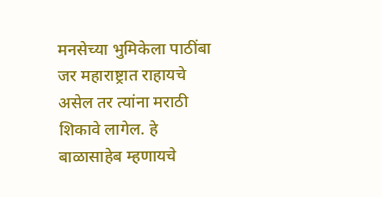मनसेच्या भुमिकेला पाठींबा
जर महाराष्ट्रात राहायचे असेल तर त्यांना मराठी शिकावे लागेल. हे बाळासाहेब म्हणायचे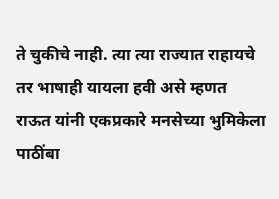ते चुकीचे नाही. त्या त्या राज्यात राहायचे तर भाषाही यायला हवी असे म्हणत राऊत यांनी एकप्रकारे मनसेच्या भुमिकेला पाठींबा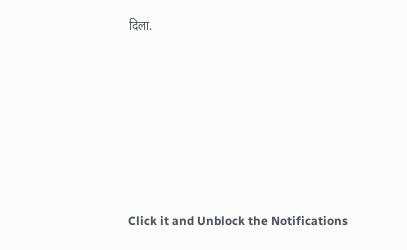दिला.












Click it and Unblock the Notifications